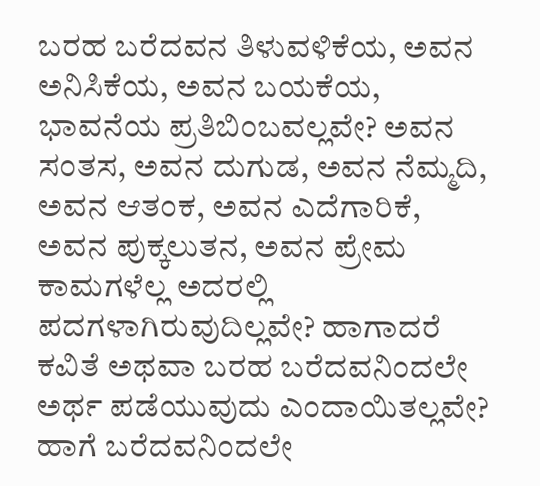ಬರಹ ಬರೆದವನ ತಿಳುವಳಿಕೆಯ, ಅವನ ಅನಿಸಿಕೆಯ, ಅವನ ಬಯಕೆಯ, ಭಾವನೆಯ ಪ್ರತಿಬಿಂಬವಲ್ಲವೇ? ಅವನ ಸಂತಸ, ಅವನ ದುಗುಡ, ಅವನ ನೆಮ್ಮದಿ, ಅವನ ಆತಂಕ, ಅವನ ಎದೆಗಾರಿಕೆ, ಅವನ ಪುಕ್ಕಲುತನ, ಅವನ ಪ್ರೇಮ ಕಾಮಗಳೆಲ್ಲ ಅದರಲ್ಲಿ ಪದಗಳಾಗಿರುವುದಿಲ್ಲವೇ? ಹಾಗಾದರೆ ಕವಿತೆ ಅಥವಾ ಬರಹ ಬರೆದವನಿಂದಲೇ ಅರ್ಥ ಪಡೆಯುವುದು ಎಂದಾಯಿತಲ್ಲವೇ? ಹಾಗೆ ಬರೆದವನಿಂದಲೇ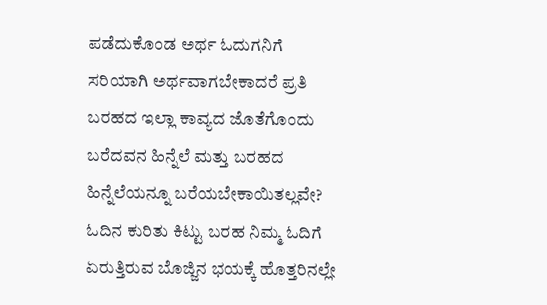ಪಡೆದುಕೊಂಡ ಅರ್ಥ ಓದುಗನಿಗೆ ಸರಿಯಾಗಿ ಅರ್ಥವಾಗಬೇಕಾದರೆ ಪ್ರತಿ ಬರಹದ ಇಲ್ಲಾ ಕಾವ್ಯದ ಜೊತೆಗೊಂದು ಬರೆದವನ ಹಿನ್ನೆಲೆ ಮತ್ತು ಬರಹದ ಹಿನ್ನೆಲೆಯನ್ನೂ ಬರೆಯಬೇಕಾಯಿತಲ್ಲವೇ?
ಓದಿನ ಕುರಿತು ಕಿಟ್ಟು ಬರಹ ನಿಮ್ಮ ಓದಿಗೆ
ಏರುತ್ತಿರುವ ಬೊಜ್ಜಿನ ಭಯಕ್ಕೆ ಹೊತ್ತರಿನಲ್ಲೇ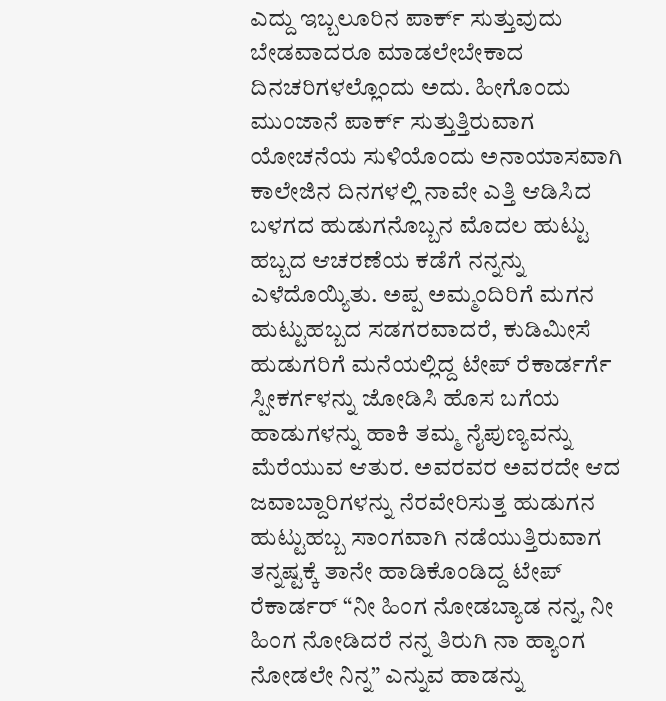ಎದ್ದು ಇಬ್ಬಲೂರಿನ ಪಾರ್ಕ್ ಸುತ್ತುವುದು ಬೇಡವಾದರೂ ಮಾಡಲೇಬೇಕಾದ ದಿನಚರಿಗಳಲ್ಲೊಂದು ಅದು. ಹೀಗೊಂದು ಮುಂಜಾನೆ ಪಾರ್ಕ್ ಸುತ್ತುತ್ತಿರುವಾಗ ಯೋಚನೆಯ ಸುಳಿಯೊಂದು ಅನಾಯಾಸವಾಗಿ ಕಾಲೇಜಿನ ದಿನಗಳಲ್ಲಿ ನಾವೇ ಎತ್ತಿ ಆಡಿಸಿದ ಬಳಗದ ಹುಡುಗನೊಬ್ಬನ ಮೊದಲ ಹುಟ್ಟು ಹಬ್ಬದ ಆಚರಣೆಯ ಕಡೆಗೆ ನನ್ನನ್ನು ಎಳೆದೊಯ್ಯಿತು. ಅಪ್ಪ ಅಮ್ಮಂದಿರಿಗೆ ಮಗನ ಹುಟ್ಟುಹಬ್ಬದ ಸಡಗರವಾದರೆ, ಕುಡಿಮೀಸೆ ಹುಡುಗರಿಗೆ ಮನೆಯಲ್ಲಿದ್ದ ಟೇಪ್ ರೆಕಾರ್ಡರ್ಗೆ ಸ್ಪೀಕರ್ಗಳನ್ನು ಜೋಡಿಸಿ ಹೊಸ ಬಗೆಯ ಹಾಡುಗಳನ್ನು ಹಾಕಿ ತಮ್ಮ ನೈಪುಣ್ಯವನ್ನು ಮೆರೆಯುವ ಆತುರ. ಅವರವರ ಅವರದೇ ಆದ ಜವಾಬ್ದಾರಿಗಳನ್ನು ನೆರವೇರಿಸುತ್ತ ಹುಡುಗನ ಹುಟ್ಟುಹಬ್ಬ ಸಾಂಗವಾಗಿ ನಡೆಯುತ್ತಿರುವಾಗ ತನ್ನಷ್ಟಕ್ಕೆ ತಾನೇ ಹಾಡಿಕೊಂಡಿದ್ದ ಟೇಪ್ ರೆಕಾರ್ಡರ್ “ನೀ ಹಿಂಗ ನೋಡಬ್ಯಾಡ ನನ್ನ, ನೀ ಹಿಂಗ ನೋಡಿದರೆ ನನ್ನ ತಿರುಗಿ ನಾ ಹ್ಯಾಂಗ ನೋಡಲೇ ನಿನ್ನ” ಎನ್ನುವ ಹಾಡನ್ನು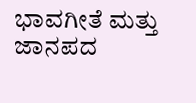ಭಾವಗೀತೆ ಮತ್ತು ಜಾನಪದ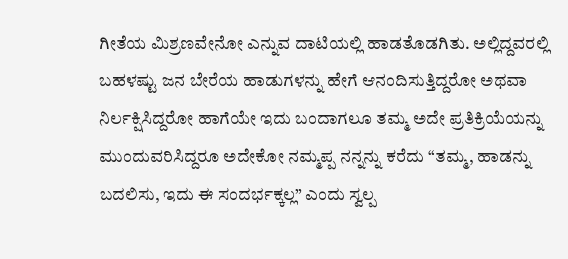ಗೀತೆಯ ಮಿಶ್ರಣವೇನೋ ಎನ್ನುವ ದಾಟಿಯಲ್ಲಿ ಹಾಡತೊಡಗಿತು. ಅಲ್ಲಿದ್ದವರಲ್ಲಿ ಬಹಳಷ್ಟು ಜನ ಬೇರೆಯ ಹಾಡುಗಳನ್ನು ಹೇಗೆ ಆನಂದಿಸುತ್ತಿದ್ದರೋ ಅಥವಾ ನಿರ್ಲಕ್ಷಿಸಿದ್ದರೋ ಹಾಗೆಯೇ ಇದು ಬಂದಾಗಲೂ ತಮ್ಮ ಅದೇ ಪ್ರತಿಕ್ರಿಯೆಯನ್ನು ಮುಂದುವರಿಸಿದ್ದರೂ ಅದೇಕೋ ನಮ್ಮಪ್ಪ ನನ್ನನ್ನು ಕರೆದು “ತಮ್ಮ, ಹಾಡನ್ನು ಬದಲಿಸು, ಇದು ಈ ಸಂದರ್ಭಕ್ಕಲ್ಲ” ಎಂದು ಸ್ವಲ್ಪ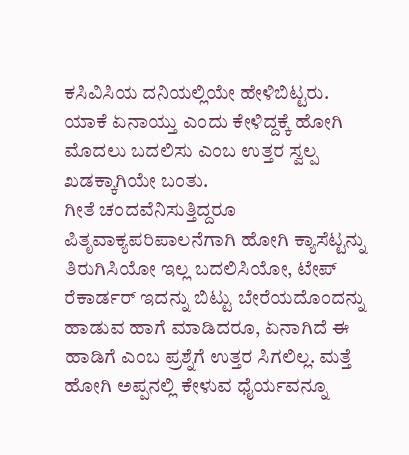ಕಸಿವಿಸಿಯ ದನಿಯಲ್ಲಿಯೇ ಹೇಳಿಬಿಟ್ಟರು. ಯಾಕೆ ಏನಾಯ್ತು ಎಂದು ಕೇಳಿದ್ದಕ್ಕೆ ಹೋಗಿ ಮೊದಲು ಬದಲಿಸು ಎಂಬ ಉತ್ತರ ಸ್ವಲ್ಪ ಖಡಕ್ಕಾಗಿಯೇ ಬಂತು.
ಗೀತೆ ಚಂದವೆನಿಸುತ್ತಿದ್ದರೂ ಪಿತೃವಾಕ್ಯಪರಿಪಾಲನೆಗಾಗಿ ಹೋಗಿ ಕ್ಯಾಸೆಟ್ಟನ್ನು ತಿರುಗಿಸಿಯೋ ಇಲ್ಲ ಬದಲಿಸಿಯೋ, ಟೇಪ್ ರೆಕಾರ್ಡರ್ ಇದನ್ನು ಬಿಟ್ಟು ಬೇರೆಯದೊಂದನ್ನು ಹಾಡುವ ಹಾಗೆ ಮಾಡಿದರೂ, ಏನಾಗಿದೆ ಈ ಹಾಡಿಗೆ ಎಂಬ ಪ್ರಶ್ನೆಗೆ ಉತ್ತರ ಸಿಗಲಿಲ್ಲ. ಮತ್ತೆ ಹೋಗಿ ಅಪ್ಪನಲ್ಲಿ ಕೇಳುವ ಧೈರ್ಯವನ್ನೂ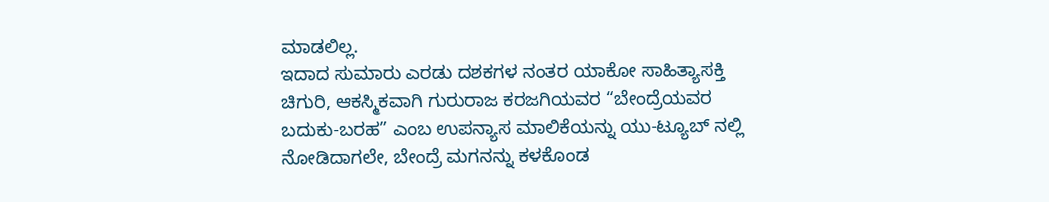ಮಾಡಲಿಲ್ಲ.
ಇದಾದ ಸುಮಾರು ಎರಡು ದಶಕಗಳ ನಂತರ ಯಾಕೋ ಸಾಹಿತ್ಯಾಸಕ್ತಿ ಚಿಗುರಿ, ಆಕಸ್ಮಿಕವಾಗಿ ಗುರುರಾಜ ಕರಜಗಿಯವರ “ಬೇಂದ್ರೆಯವರ ಬದುಕು-ಬರಹ” ಎಂಬ ಉಪನ್ಯಾಸ ಮಾಲಿಕೆಯನ್ನು ಯು-ಟ್ಯೂಬ್ ನಲ್ಲಿ ನೋಡಿದಾಗಲೇ, ಬೇಂದ್ರೆ ಮಗನನ್ನು ಕಳಕೊಂಡ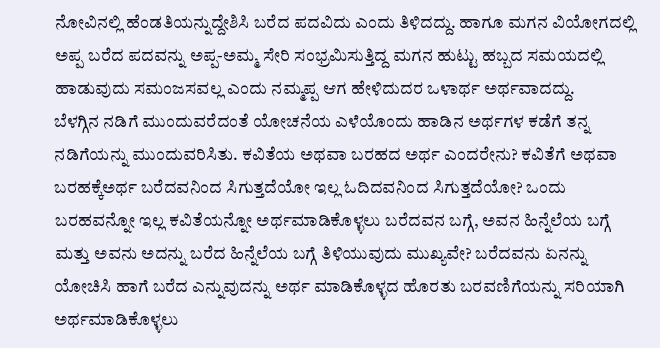ನೋವಿನಲ್ಲಿ ಹೆಂಡತಿಯನ್ನುದ್ದೇಶಿಸಿ ಬರೆದ ಪದವಿದು ಎಂದು ತಿಳಿದದ್ದು. ಹಾಗೂ ಮಗನ ವಿಯೋಗದಲ್ಲಿ ಅಪ್ಪ ಬರೆದ ಪದವನ್ನು ಅಪ್ಪ-ಅಮ್ಮ ಸೇರಿ ಸಂಭ್ರಮಿಸುತ್ತಿದ್ದ ಮಗನ ಹುಟ್ಟು ಹಬ್ಬದ ಸಮಯದಲ್ಲಿ ಹಾಡುವುದು ಸಮಂಜಸವಲ್ಲ ಎಂದು ನಮ್ಮಪ್ಪ ಆಗ ಹೇಳಿದುದರ ಒಳಾರ್ಥ ಅರ್ಥವಾದದ್ದು.
ಬೆಳಗ್ಗಿನ ನಡಿಗೆ ಮುಂದುವರೆದಂತೆ ಯೋಚನೆಯ ಎಳೆಯೊಂದು ಹಾಡಿನ ಅರ್ಥಗಳ ಕಡೆಗೆ ತನ್ನ ನಡಿಗೆಯನ್ನು ಮುಂದುವರಿಸಿತು. ಕವಿತೆಯ ಅಥವಾ ಬರಹದ ಅರ್ಥ ಎಂದರೇನು? ಕವಿತೆಗೆ ಅಥವಾ ಬರಹಕ್ಕೆಅರ್ಥ ಬರೆದವನಿಂದ ಸಿಗುತ್ತದೆಯೋ ಇಲ್ಲ ಓದಿದವನಿಂದ ಸಿಗುತ್ತದೆಯೋ? ಒಂದು ಬರಹವನ್ನೋ ಇಲ್ಲ ಕವಿತೆಯನ್ನೋ ಅರ್ಥಮಾಡಿಕೊಳ್ಳಲು ಬರೆದವನ ಬಗ್ಗೆ, ಅವನ ಹಿನ್ನೆಲೆಯ ಬಗ್ಗೆ ಮತ್ತು ಅವನು ಅದನ್ನು ಬರೆದ ಹಿನ್ನೆಲೆಯ ಬಗ್ಗೆ ತಿಳಿಯುವುದು ಮುಖ್ಯವೇ? ಬರೆದವನು ಏನನ್ನು ಯೋಚಿಸಿ ಹಾಗೆ ಬರೆದ ಎನ್ನುವುದನ್ನು ಅರ್ಥ ಮಾಡಿಕೊಳ್ಳದ ಹೊರತು ಬರವಣಿಗೆಯನ್ನು ಸರಿಯಾಗಿ ಅರ್ಥಮಾಡಿಕೊಳ್ಳಲು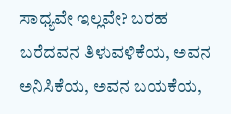ಸಾಧ್ಯವೇ ಇಲ್ಲವೇ? ಬರಹ ಬರೆದವನ ತಿಳುವಳಿಕೆಯ, ಅವನ ಅನಿಸಿಕೆಯ, ಅವನ ಬಯಕೆಯ,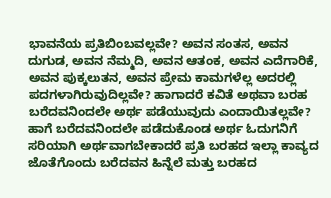ಭಾವನೆಯ ಪ್ರತಿಬಿಂಬವಲ್ಲವೇ? ಅವನ ಸಂತಸ, ಅವನ ದುಗುಡ, ಅವನ ನೆಮ್ಮದಿ, ಅವನ ಆತಂಕ, ಅವನ ಎದೆಗಾರಿಕೆ, ಅವನ ಪುಕ್ಕಲುತನ, ಅವನ ಪ್ರೇಮ ಕಾಮಗಳೆಲ್ಲ ಅದರಲ್ಲಿ ಪದಗಳಾಗಿರುವುದಿಲ್ಲವೇ? ಹಾಗಾದರೆ ಕವಿತೆ ಅಥವಾ ಬರಹ ಬರೆದವನಿಂದಲೇ ಅರ್ಥ ಪಡೆಯುವುದು ಎಂದಾಯಿತಲ್ಲವೇ? ಹಾಗೆ ಬರೆದವನಿಂದಲೇ ಪಡೆದುಕೊಂಡ ಅರ್ಥ ಓದುಗನಿಗೆ ಸರಿಯಾಗಿ ಅರ್ಥವಾಗಬೇಕಾದರೆ ಪ್ರತಿ ಬರಹದ ಇಲ್ಲಾ ಕಾವ್ಯದ ಜೊತೆಗೊಂದು ಬರೆದವನ ಹಿನ್ನೆಲೆ ಮತ್ತು ಬರಹದ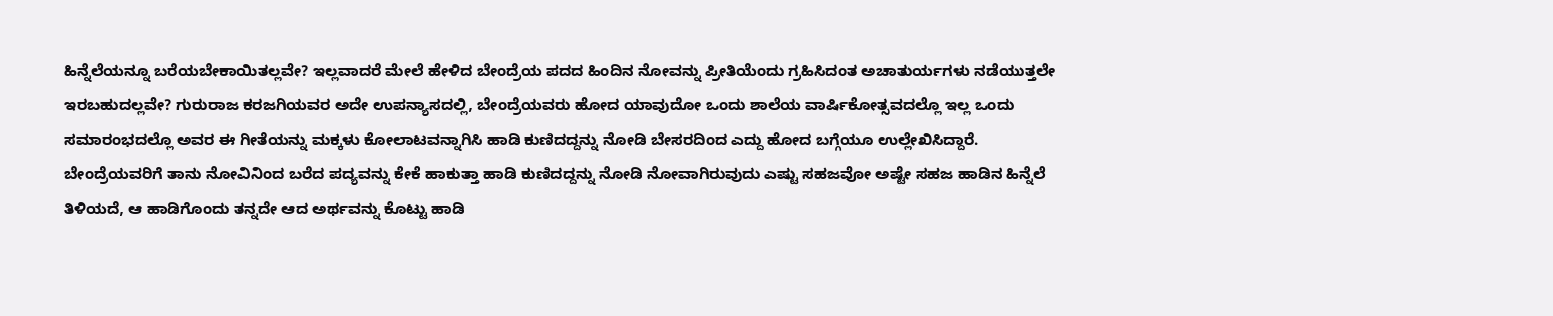ಹಿನ್ನೆಲೆಯನ್ನೂ ಬರೆಯಬೇಕಾಯಿತಲ್ಲವೇ? ಇಲ್ಲವಾದರೆ ಮೇಲೆ ಹೇಳಿದ ಬೇಂದ್ರೆಯ ಪದದ ಹಿಂದಿನ ನೋವನ್ನು ಪ್ರೀತಿಯೆಂದು ಗ್ರಹಿಸಿದಂತ ಅಚಾತುರ್ಯಗಳು ನಡೆಯುತ್ತಲೇ ಇರಬಹುದಲ್ಲವೇ? ಗುರುರಾಜ ಕರಜಗಿಯವರ ಅದೇ ಉಪನ್ಯಾಸದಲ್ಲಿ, ಬೇಂದ್ರೆಯವರು ಹೋದ ಯಾವುದೋ ಒಂದು ಶಾಲೆಯ ವಾರ್ಷಿಕೋತ್ಸವದಲ್ಲೊ ಇಲ್ಲ ಒಂದು ಸಮಾರಂಭದಲ್ಲೊ ಅವರ ಈ ಗೀತೆಯನ್ನು ಮಕ್ಕಳು ಕೋಲಾಟವನ್ನಾಗಿಸಿ ಹಾಡಿ ಕುಣಿದದ್ದನ್ನು ನೋಡಿ ಬೇಸರದಿಂದ ಎದ್ದು ಹೋದ ಬಗ್ಗೆಯೂ ಉಲ್ಲೇಖಿಸಿದ್ದಾರೆ. ಬೇಂದ್ರೆಯವರಿಗೆ ತಾನು ನೋವಿನಿಂದ ಬರೆದ ಪದ್ಯವನ್ನು ಕೇಕೆ ಹಾಕುತ್ತಾ ಹಾಡಿ ಕುಣಿದದ್ದನ್ನು ನೋಡಿ ನೋವಾಗಿರುವುದು ಎಷ್ಟು ಸಹಜವೋ ಅಷ್ಟೇ ಸಹಜ ಹಾಡಿನ ಹಿನ್ನೆಲೆ ತಿಳಿಯದೆ, ಆ ಹಾಡಿಗೊಂದು ತನ್ನದೇ ಆದ ಅರ್ಥವನ್ನು ಕೊಟ್ಟು ಹಾಡಿ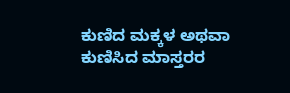ಕುಣಿದ ಮಕ್ಕಳ ಅಥವಾ ಕುಣಿಸಿದ ಮಾಸ್ತರರ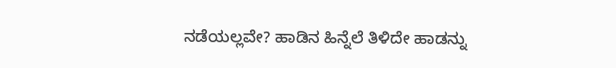ನಡೆಯಲ್ಲವೇ? ಹಾಡಿನ ಹಿನ್ನೆಲೆ ತಿಳಿದೇ ಹಾಡನ್ನು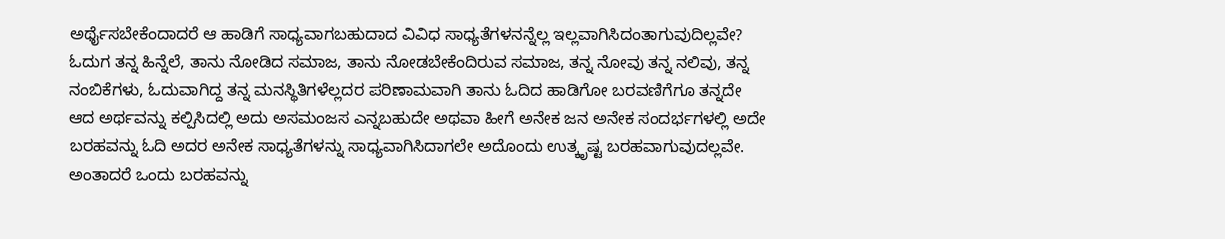ಅರ್ಥೈಸಬೇಕೆಂದಾದರೆ ಆ ಹಾಡಿಗೆ ಸಾಧ್ಯವಾಗಬಹುದಾದ ವಿವಿಧ ಸಾಧ್ಯತೆಗಳನನ್ನೆಲ್ಲ ಇಲ್ಲವಾಗಿಸಿದಂತಾಗುವುದಿಲ್ಲವೇ? ಓದುಗ ತನ್ನ ಹಿನ್ನೆಲೆ, ತಾನು ನೋಡಿದ ಸಮಾಜ, ತಾನು ನೋಡಬೇಕೆಂದಿರುವ ಸಮಾಜ, ತನ್ನ ನೋವು ತನ್ನ ನಲಿವು, ತನ್ನ ನಂಬಿಕೆಗಳು, ಓದುವಾಗಿದ್ದ ತನ್ನ ಮನಸ್ಥಿತಿಗಳೆಲ್ಲದರ ಪರಿಣಾಮವಾಗಿ ತಾನು ಓದಿದ ಹಾಡಿಗೋ ಬರವಣಿಗೆಗೂ ತನ್ನದೇ ಆದ ಅರ್ಥವನ್ನು ಕಲ್ಪಿಸಿದಲ್ಲಿ ಅದು ಅಸಮಂಜಸ ಎನ್ನಬಹುದೇ ಅಥವಾ ಹೀಗೆ ಅನೇಕ ಜನ ಅನೇಕ ಸಂದರ್ಭಗಳಲ್ಲಿ ಅದೇ ಬರಹವನ್ನು ಓದಿ ಅದರ ಅನೇಕ ಸಾಧ್ಯತೆಗಳನ್ನು ಸಾಧ್ಯವಾಗಿಸಿದಾಗಲೇ ಅದೊಂದು ಉತ್ಕೃಷ್ಟ ಬರಹವಾಗುವುದಲ್ಲವೇ. ಅಂತಾದರೆ ಒಂದು ಬರಹವನ್ನು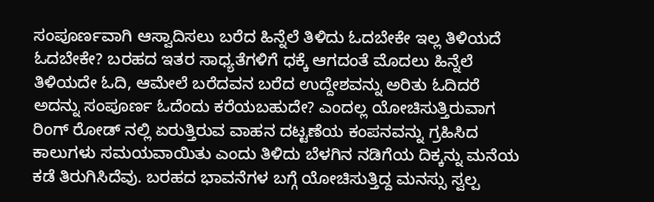ಸಂಪೂರ್ಣವಾಗಿ ಆಸ್ವಾದಿಸಲು ಬರೆದ ಹಿನ್ನೆಲೆ ತಿಳಿದು ಓದಬೇಕೇ ಇಲ್ಲ ತಿಳಿಯದೆ ಓದಬೇಕೇ? ಬರಹದ ಇತರ ಸಾಧ್ಯತೆಗಳಿಗೆ ಧಕ್ಕೆ ಆಗದಂತೆ ಮೊದಲು ಹಿನ್ನೆಲೆ ತಿಳಿಯದೇ ಓದಿ, ಆಮೇಲೆ ಬರೆದವನ ಬರೆದ ಉದ್ದೇಶವನ್ನು ಅರಿತು ಓದಿದರೆ ಅದನ್ನು ಸಂಪೂರ್ಣ ಓದೆಂದು ಕರೆಯಬಹುದೇ? ಎಂದಲ್ಲ ಯೋಚಿಸುತ್ತಿರುವಾಗ ರಿಂಗ್ ರೋಡ್ ನಲ್ಲಿ ಏರುತ್ತಿರುವ ವಾಹನ ದಟ್ಟಣೆಯ ಕಂಪನವನ್ನು ಗ್ರಹಿಸಿದ ಕಾಲುಗಳು ಸಮಯವಾಯಿತು ಎಂದು ತಿಳಿದು ಬೆಳಗಿನ ನಡಿಗೆಯ ದಿಕ್ಕನ್ನು ಮನೆಯ ಕಡೆ ತಿರುಗಿಸಿದೆವು. ಬರಹದ ಭಾವನೆಗಳ ಬಗ್ಗೆ ಯೋಚಿಸುತ್ತಿದ್ದ ಮನಸ್ಸು ಸ್ವಲ್ಪ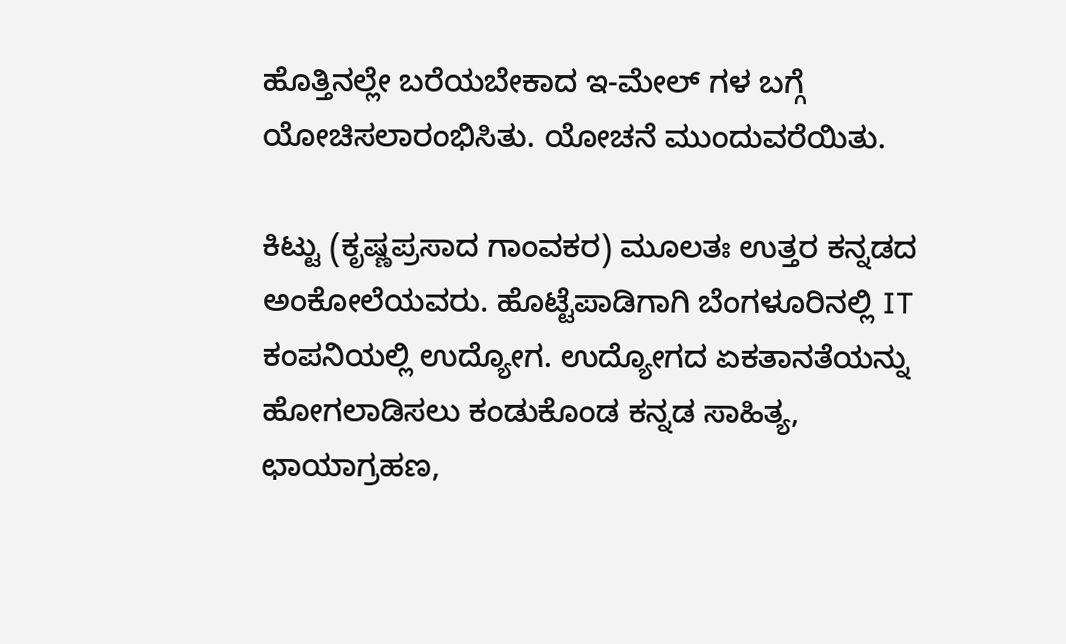ಹೊತ್ತಿನಲ್ಲೇ ಬರೆಯಬೇಕಾದ ಇ-ಮೇಲ್ ಗಳ ಬಗ್ಗೆ ಯೋಚಿಸಲಾರಂಭಿಸಿತು. ಯೋಚನೆ ಮುಂದುವರೆಯಿತು.

ಕಿಟ್ಟು (ಕೃಷ್ಣಪ್ರಸಾದ ಗಾಂವಕರ) ಮೂಲತಃ ಉತ್ತರ ಕನ್ನಡದ ಅಂಕೋಲೆಯವರು. ಹೊಟ್ಟೆಪಾಡಿಗಾಗಿ ಬೆಂಗಳೂರಿನಲ್ಲಿ IT ಕಂಪನಿಯಲ್ಲಿ ಉದ್ಯೋಗ. ಉದ್ಯೋಗದ ಏಕತಾನತೆಯನ್ನು ಹೋಗಲಾಡಿಸಲು ಕಂಡುಕೊಂಡ ಕನ್ನಡ ಸಾಹಿತ್ಯ, ಛಾಯಾಗ್ರಹಣ,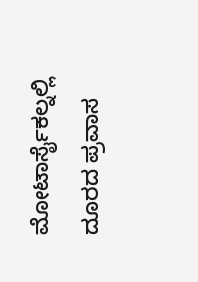ಮೋಟಾರ್ಸೈಕಲ್ನಲ್ಲಿ ದೂರದ ಪ್ರವಾಸ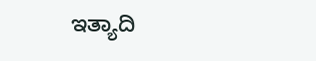ಇತ್ಯಾದಿ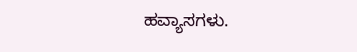ಹವ್ಯಾಸಗಳು.